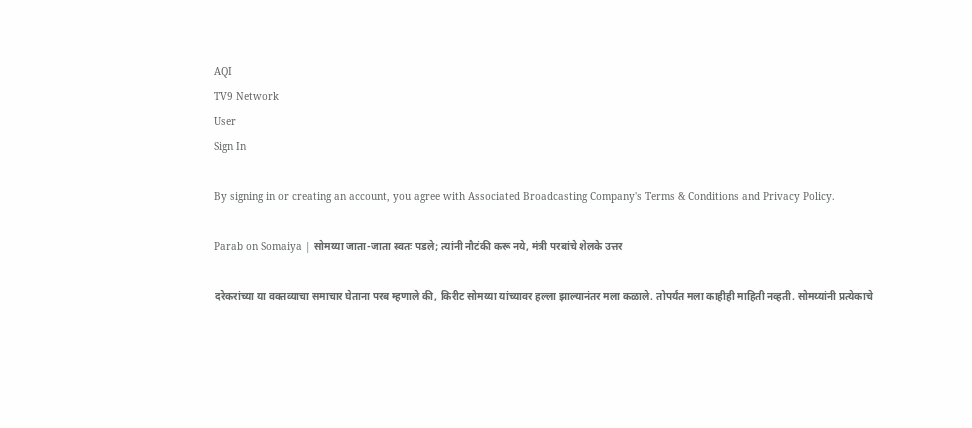AQI
TV9 Network
User
Sign In

By signing in or creating an account, you agree with Associated Broadcasting Company's Terms & Conditions and Privacy Policy.

Parab on Somaiya | सोमय्या जाता-जाता स्वतः पडले; त्यांनी नौटंकी करू नये, मंत्री परबांचे शेलके उत्तर

दरेकरांच्या या वक्तव्याचा समाचार घेताना परब म्हणाले की, किरीट सोमय्या यांच्यावर हल्ला झाल्यानंतर मला कळाले. तोपर्यंत मला काहीही माहिती नव्हती. सोमय्यांनी प्रत्येकाचे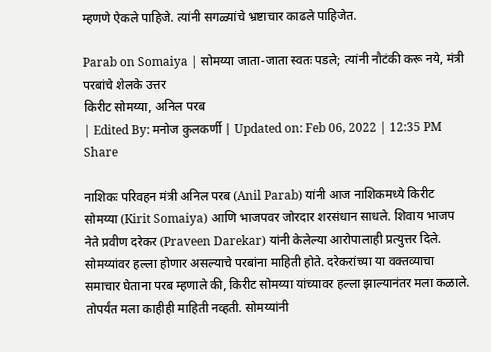म्हणणे ऐकले पाहिजे. त्यांनी सगळ्यांचे भ्रष्टाचार काढले पाहिजेत.

Parab on Somaiya | सोमय्या जाता-जाता स्वतः पडले; त्यांनी नौटंकी करू नये, मंत्री परबांचे शेलके उत्तर
किरीट सोमय्या, अनिल परब
| Edited By: मनोज कुलकर्णी | Updated on: Feb 06, 2022 | 12:35 PM
Share

नाशिकः परिवहन मंत्री अनिल परब (Anil Parab) यांनी आज नाशिकमध्ये किरीट सोमय्या (Kirit Somaiya) आणि भाजपवर जोरदार शरसंधान साधले. शिवाय भाजप नेते प्रवीण दरेकर (Praveen Darekar) यांनी केलेल्या आरोपालाही प्रत्युत्तर दिले. सोमय्यांवर हल्ला होणार असल्याचे परबांना माहिती होते. दरेकरांच्या या वक्तव्याचा समाचार घेताना परब म्हणाले की, किरीट सोमय्या यांच्यावर हल्ला झाल्यानंतर मला कळाले. तोपर्यंत मला काहीही माहिती नव्हती. सोमय्यांनी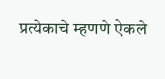प्रत्येकाचे म्हणणे ऐकले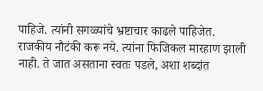पाहिजे. त्यांनी सगळ्यांचे भ्रष्टाचार काढले पाहिजेत. राजकीय नौटंकी करू नये. त्यांना फिजिकल मारहाण झाली नाही. ते जात असताना स्वतः पडले, अशा शब्दांत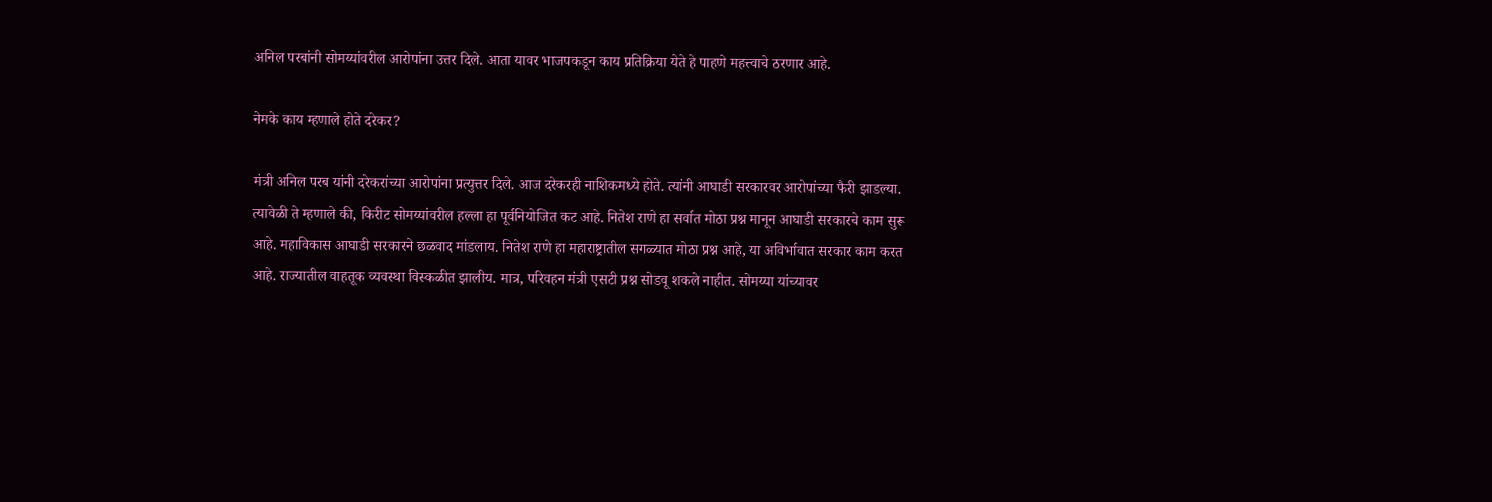अनिल परबांनी सोमय्यांवरील आरोपांना उत्तर दिले. आता यावर भाजपकडून काय प्रतिक्रिया येते हे पाहणे महत्त्वाचे ठरणार आहे.

नेमके काय म्हणाले होते दरेकर?

मंत्री अनिल परब यांनी दरेकरांच्या आरोपांना प्रत्युत्तर दिले. आज दरेकरही नाशिकमध्ये होते. त्यांनी आघाडी सरकारवर आरोपांच्या फैरी झाडल्या. त्यावेळी ते म्हणाले की, किरीट सोमय्यांवरील हल्ला हा पूर्वनियोजित कट आहे. नितेश राणे हा सर्वात मोठा प्रश्न मानून आघाडी सरकारचे काम सुरू आहे. महाविकास आघाडी सरकारने छळवाद मांडलाय. नितेश राणे हा महाराष्ट्रातील सगळ्यात मोठा प्रश्न आहे, या अविर्भावात सरकार काम करत आहे. राज्यातील वाहतूक व्यवस्था विस्कळीत झालीय. मात्र, परिवहन मंत्री एसटी प्रश्न सोडवू शकले नाहीत. सोमय्या यांच्यावर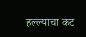हल्ल्याचा कट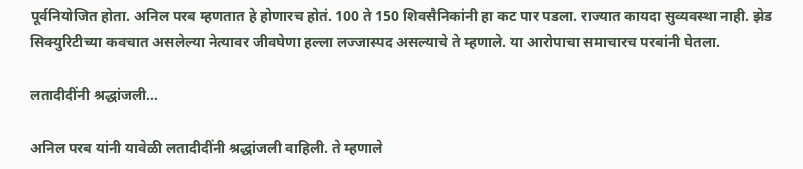पूर्वनियोजित होता. अनिल परब म्हणतात हे होणारच होतं. 100 ते 150 शिवसैनिकांनी हा कट पार पडला. राज्यात कायदा सुव्यवस्था नाही. झेड सिक्युरिटीच्या कवचात असलेल्या नेत्यावर जीवघेणा हल्ला लज्जास्पद असल्याचे ते म्हणाले. या आरोपाचा समाचारच परबांनी घेतला.

लतादीदींनी श्रद्धांजली…

अनिल परब यांनी यावेळी लतादीदींनी श्रद्धांजली वाहिली. ते म्हणाले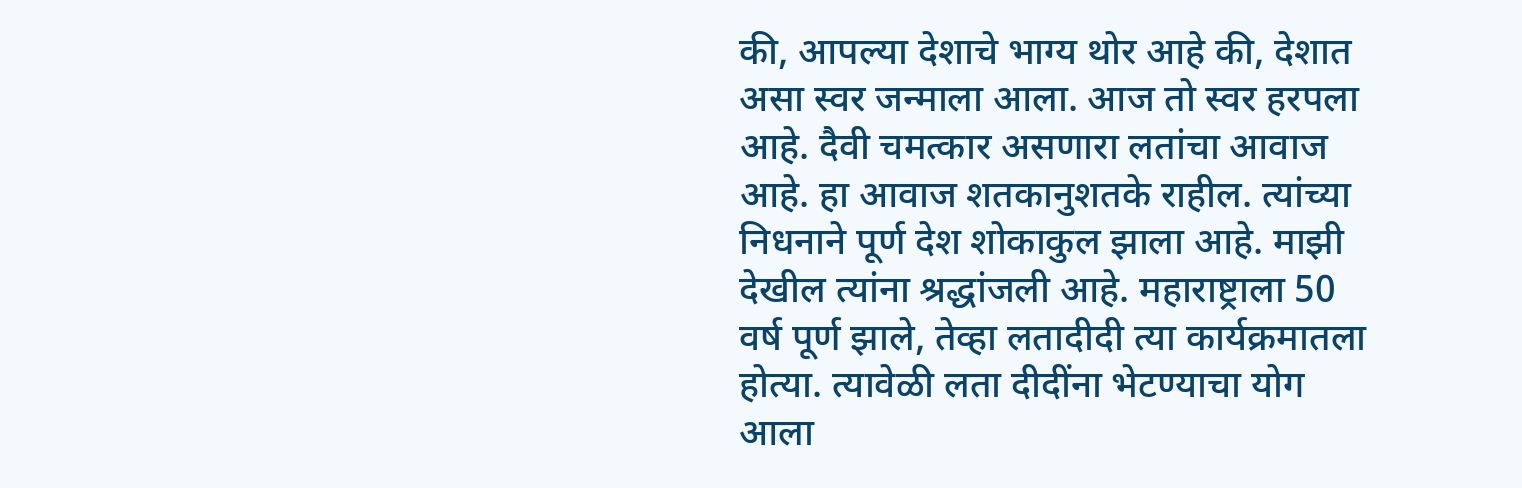की, आपल्या देशाचे भाग्य थोर आहे की, देशात असा स्वर जन्माला आला. आज तो स्वर हरपला आहे. दैवी चमत्कार असणारा लतांचा आवाज आहे. हा आवाज शतकानुशतके राहील. त्यांच्या निधनाने पूर्ण देश शोकाकुल झाला आहे. माझी देखील त्यांना श्रद्धांजली आहे. महाराष्ट्राला 50 वर्ष पूर्ण झाले, तेव्हा लतादीदी त्या कार्यक्रमातला होत्या. त्यावेळी लता दीदींना भेटण्याचा योग आला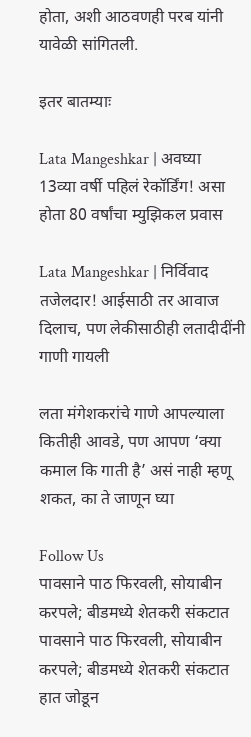होता, अशी आठवणही परब यांनी यावेळी सांगितली.

इतर बातम्याः

Lata Mangeshkar | अवघ्या 13व्या वर्षी पहिलं रेकॉर्डिंग! असा होता 80 वर्षांचा म्युझिकल प्रवास

Lata Mangeshkar | निर्विवाद तजेलदार! आईसाठी तर आवाज दिलाच, पण लेकीसाठीही लतादीदींनी गाणी गायली

लता मंगेशकरांचे गाणे आपल्याला कितीही आवडे, पण आपण ‘क्या कमाल कि गाती है’ असं नाही म्हणू शकत, का ते जाणून घ्या

Follow Us
पावसाने पाठ फिरवली, सोयाबीन करपले; बीडमध्ये शेतकरी संकटात
पावसाने पाठ फिरवली, सोयाबीन करपले; बीडमध्ये शेतकरी संकटात
हात जोडून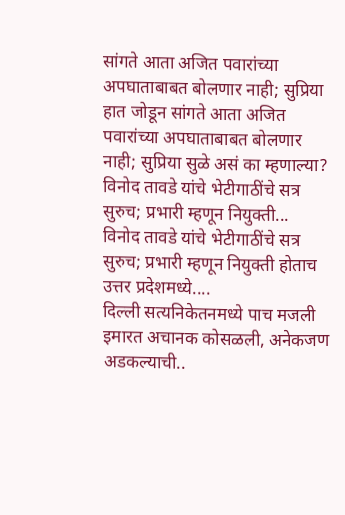सांगते आता अजित पवारांच्या अपघाताबाबत बोलणार नाही; सुप्रिया
हात जोडून सांगते आता अजित पवारांच्या अपघाताबाबत बोलणार नाही; सुप्रिया सुळे असं का म्हणाल्या?
विनोद तावडे यांचे भेटीगाठींचे सत्र सुरुच; प्रभारी म्हणून नियुक्ती...
विनोद तावडे यांचे भेटीगाठींचे सत्र सुरुच; प्रभारी म्हणून नियुक्ती होताच उत्तर प्रदेशमध्ये....
दिल्ली सत्यनिकेतनमध्ये पाच मजली इमारत अचानक कोसळली, अनेकजण अडकल्याची..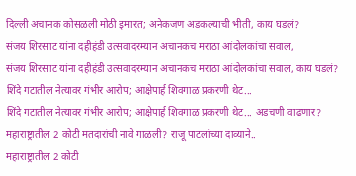दिल्ली अचानक कोसळली मोठी इमारत; अनेकजण अडकल्याची भीती, काय घडलं?
संजय शिरसाट यांना दहीहंडी उत्सवादरम्यान अचानकच मराठा आंदोलकांचा सवाल,
संजय शिरसाट यांना दहीहंडी उत्सवादरम्यान अचानकच मराठा आंदोलकांचा सवाल, काय घडलं?
शिंदे गटातील नेत्यावर गंभीर आरोप; आक्षेपार्ह शिवगाळ प्रकरणी थेट...
शिंदे गटातील नेत्यावर गंभीर आरोप; आक्षेपार्ह शिवगाळ प्रकरणी थेट... अडचणी वाढणार?
महाराष्ट्रातील 2 कोटी मतदारांची नावे गाळली? राजू पाटलांच्या दाव्याने..
महाराष्ट्रातील 2 कोटी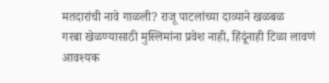मतदारांची नावे गाळली? राजू पाटलांच्या दाव्याने खळबळ
गरबा खेळण्यासाठी मुस्लिमांना प्रवेश नाही, हिंदूंनाही टिळा लावणं आवश्यक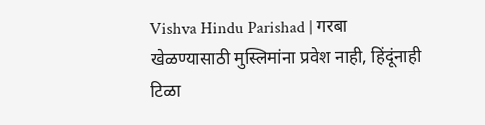Vishva Hindu Parishad | गरबा खेळण्यासाठी मुस्लिमांना प्रवेश नाही, हिंदूंनाही टिळा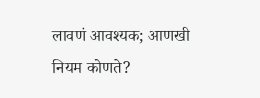लावणं आवश्यक; आणखी नियम कोणते?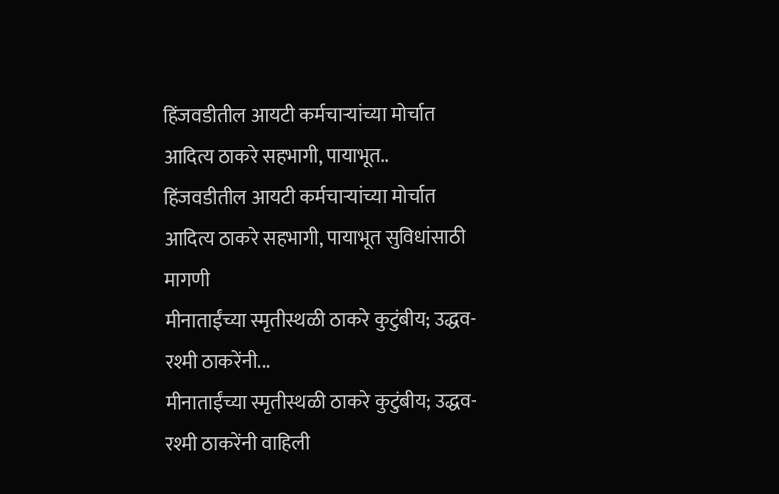हिंजवडीतील आयटी कर्मचाऱ्यांच्या मोर्चात आदित्य ठाकरे सहभागी, पायाभूत..
हिंजवडीतील आयटी कर्मचाऱ्यांच्या मोर्चात आदित्य ठाकरे सहभागी, पायाभूत सुविधांसाठी मागणी
मीनाताईंच्या स्मृतीस्थळी ठाकरे कुटुंबीय; उद्धव-रश्मी ठाकरेंनी...
मीनाताईंच्या स्मृतीस्थळी ठाकरे कुटुंबीय; उद्धव-रश्मी ठाकरेंनी वाहिली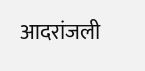आदरांजली